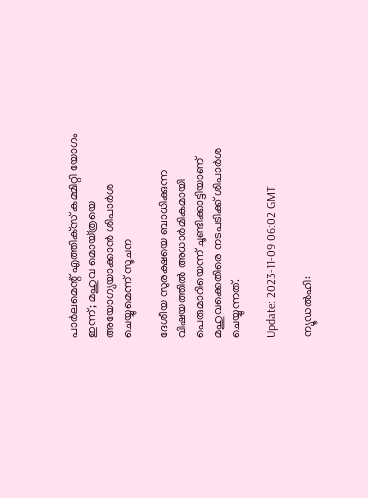പാർലമെന്റ് എത്തിക്‌സ് കമ്മിറ്റി യോഗം ഇന്ന്; മഹുവ മൊയ്ത്രയെ അയോഗ്യയാക്കാൻ ശിപാർശ ചെയ്യുമെന്ന് സൂചന

ദേശീയ സുരക്ഷയെ ബാധിക്കുന്ന വിഷയത്തിൽ അധാർമികമായി പെരുമാറിയെന്ന് ചൂണ്ടിക്കാട്ടിയാണ് മഹുവക്കെതിരെ നടപടിക്ക് ശിപാർശ ചെയ്യുന്നത്.

Update: 2023-11-09 06:02 GMT

ന്യൂഡൽഹി: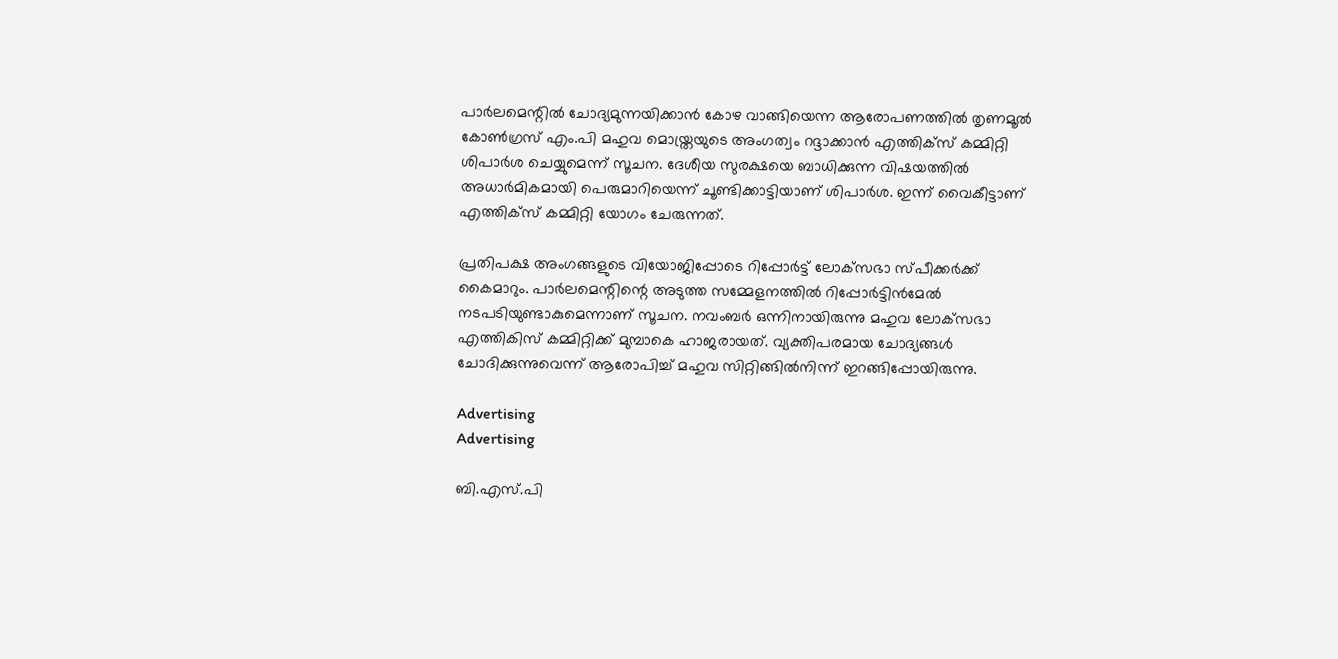പാർലമെന്റിൽ ചോദ്യമുന്നയിക്കാൻ കോഴ വാങ്ങിയെന്ന ആരോപണത്തിൽ തൃണമൂൽ കോൺഗ്രസ് എം.പി മഹുവ മൊയ്ത്രയുടെ അംഗത്വം റദ്ദാക്കാൻ എത്തിക്‌സ് കമ്മിറ്റി ശിപാർശ ചെയ്യുമെന്ന് സൂചന. ദേശീയ സുരക്ഷയെ ബാധിക്കുന്ന വിഷയത്തിൽ അധാർമികമായി പെരുമാറിയെന്ന് ചൂണ്ടിക്കാട്ടിയാണ് ശിപാർശ. ഇന്ന് വൈകീട്ടാണ് എത്തിക്‌സ് കമ്മിറ്റി യോഗം ചേരുന്നത്.

പ്രതിപക്ഷ അംഗങ്ങളുടെ വിയോജിപ്പോടെ റിപ്പോർട്ട് ലോക്‌സഭാ സ്പീക്കർക്ക് കൈമാറും. പാർലമെന്റിന്റെ അടുത്ത സമ്മേളനത്തിൽ റിപ്പോർട്ടിൻമേൽ നടപടിയുണ്ടാകുമെന്നാണ് സൂചന. നവംബർ ഒന്നിനായിരുന്നു മഹുവ ലോക്‌സഭാ എത്തികിസ് കമ്മിറ്റിക്ക് മുമ്പാകെ ഹാജരായത്. വ്യക്തിപരമായ ചോദ്യങ്ങൾ ചോദിക്കുന്നുവെന്ന് ആരോപിച്ച് മഹുവ സിറ്റിങ്ങിൽനിന്ന് ഇറങ്ങിപ്പോയിരുന്നു.

Advertising
Advertising

ബി.എസ്.പി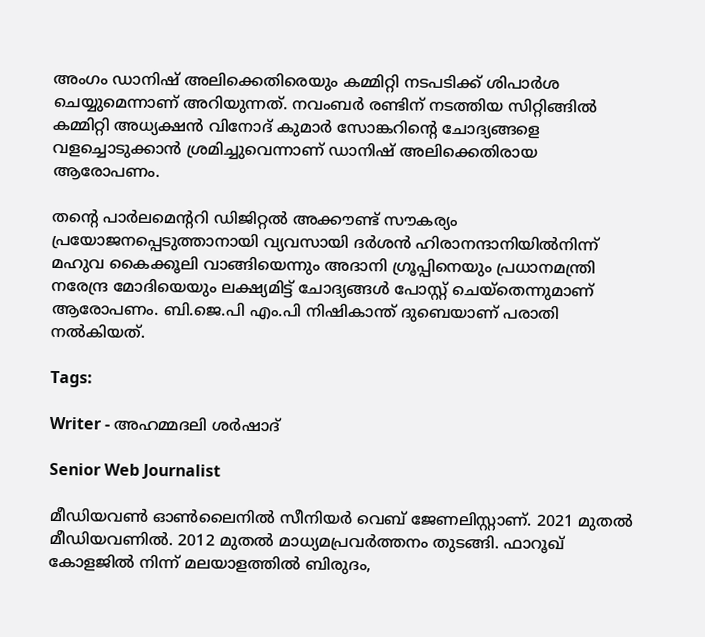അംഗം ഡാനിഷ് അലിക്കെതിരെയും കമ്മിറ്റി നടപടിക്ക് ശിപാർശ ചെയ്യുമെന്നാണ് അറിയുന്നത്. നവംബർ രണ്ടിന് നടത്തിയ സിറ്റിങ്ങിൽ കമ്മിറ്റി അധ്യക്ഷൻ വിനോദ് കുമാർ സോങ്കറിന്റെ ചോദ്യങ്ങളെ വളച്ചൊടുക്കാൻ ശ്രമിച്ചുവെന്നാണ് ഡാനിഷ് അലിക്കെതിരായ ആരോപണം.

തന്റെ പാർലമെന്ററി ഡിജിറ്റൽ അക്കൗണ്ട് സൗകര്യം പ്രയോജനപ്പെടുത്താനായി വ്യവസായി ദർശൻ ഹിരാനന്ദാനിയിൽനിന്ന് മഹുവ കൈക്കൂലി വാങ്ങിയെന്നും അദാനി ഗ്രൂപ്പിനെയും പ്രധാനമന്ത്രി നരേന്ദ്ര മോദിയെയും ലക്ഷ്യമിട്ട് ചോദ്യങ്ങൾ പോസ്റ്റ് ചെയ്‌തെന്നുമാണ് ആരോപണം. ബി.ജെ.പി എം.പി നിഷികാന്ത് ദുബെയാണ് പരാതി നൽകിയത്.

Tags:

Writer - അഹമ്മദലി ശര്‍ഷാദ്

Senior Web Journalist

മീഡിയവൺ ഓൺലൈനിൽ സീനിയർ വെബ് ജേണലിസ്റ്റാണ്. 2021 മുതൽ മീഡിയവണിൽ. 2012 മുതൽ മാധ്യമപ്രവർത്തനം തുടങ്ങി. ഫാറൂഖ് കോളജിൽ നിന്ന് മലയാളത്തിൽ ബിരുദം,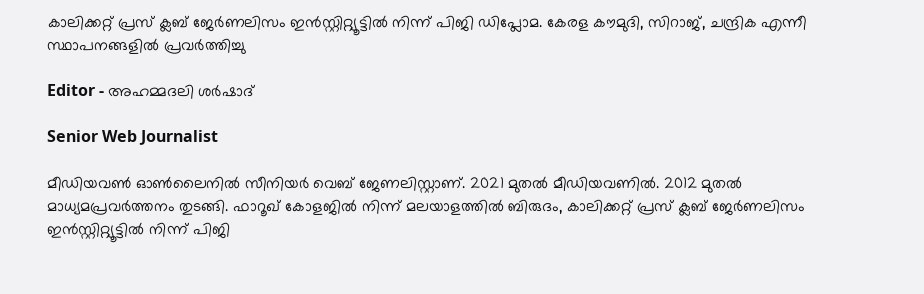കാലിക്കറ്റ് പ്രസ് ക്ലബ് ജേർണലിസം ഇൻസ്റ്റിറ്റ്യൂട്ടിൽ നിന്ന് പിജി ഡിപ്ലോമ. കേരള കൗമുദി, സിറാജ്, ചന്ദ്രിക എന്നീ സ്ഥാപനങ്ങളിൽ പ്രവർത്തിച്ചു

Editor - അഹമ്മദലി ശര്‍ഷാദ്

Senior Web Journalist

മീഡിയവൺ ഓൺലൈനിൽ സീനിയർ വെബ് ജേണലിസ്റ്റാണ്. 2021 മുതൽ മീഡിയവണിൽ. 2012 മുതൽ മാധ്യമപ്രവർത്തനം തുടങ്ങി. ഫാറൂഖ് കോളജിൽ നിന്ന് മലയാളത്തിൽ ബിരുദം, കാലിക്കറ്റ് പ്രസ് ക്ലബ് ജേർണലിസം ഇൻസ്റ്റിറ്റ്യൂട്ടിൽ നിന്ന് പിജി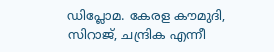ഡിപ്ലോമ. കേരള കൗമുദി, സിറാജ്, ചന്ദ്രിക എന്നീ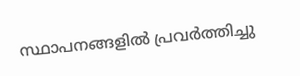സ്ഥാപനങ്ങളിൽ പ്രവർത്തിച്ചു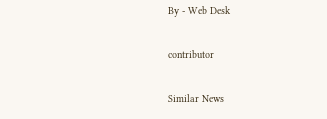By - Web Desk

contributor

Similar News